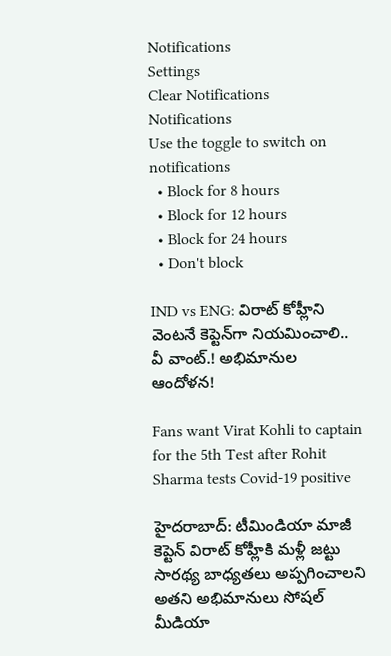Notifications
Settings
Clear Notifications
Notifications
Use the toggle to switch on notifications
  • Block for 8 hours
  • Block for 12 hours
  • Block for 24 hours
  • Don't block

IND vs ENG: విరాట్ కోహ్లీని వెంటనే కెప్టెన్‌గా నియమించాలి.. వీ వాంట్.! అభిమానుల ఆందోళన!

Fans want Virat Kohli to captain for the 5th Test after Rohit Sharma tests Covid-19 positive

హైదరాబాద్: టీమిండియా మాజీ కెప్టెన్ విరాట్ కోహ్లీకి మళ్లీ జట్టు సారథ్య బాధ్యతలు అప్పగించాలని అతని అభిమానులు సోషల్ మీడియా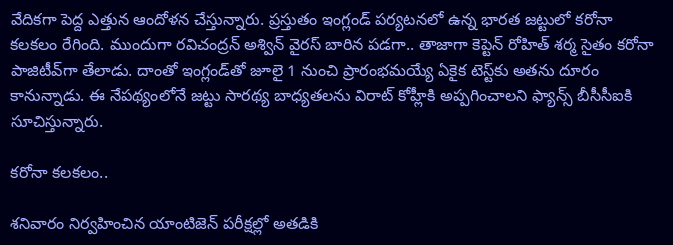వేదికగా పెద్ద ఎత్తున ఆందోళన చేస్తున్నారు. ప్రస్తుతం ఇంగ్లండ్ పర్యటనలో ఉన్న భారత జట్టులో కరోనా కలకలం రేగింది. ముందుగా రవిచంద్రన్ అశ్విన్ వైరస్ బారిన పడగా.. తాజాగా కెప్టెన్ రోహిత్ శర్మ సైతం కరోనా పాజిటీవ్‌గా తేలాడు. దాంతో ఇంగ్లండ్‌తో జూలై 1 నుంచి ప్రారంభమయ్యే ఏకైక టెస్ట్‌కు అతను దూరం కానున్నాడు. ఈ నేపథ్యంలోనే జట్టు సారథ్య బాధ్యతలను విరాట్ కోహ్లీకి అప్పగించాలని ఫ్యాన్స్ బీసీసీఐకి సూచిస్తున్నారు.

కరోనా కలకలం..

శనివారం నిర్వహించిన యాంటిజెన్‌ పరీక్షల్లో అతడికి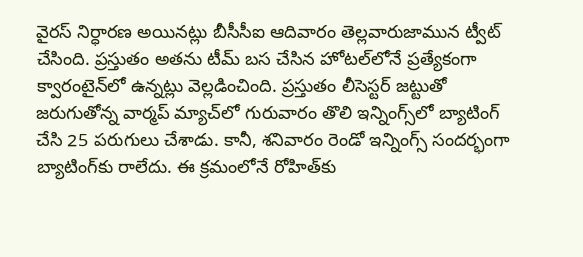వైరస్‌ నిర్ధారణ అయినట్లు బీసీసీఐ ఆదివారం తెల్లవారుజామున ట్వీట్‌ చేసింది. ప్రస్తుతం అతను టీమ్‌ బస చేసిన హోటల్‌లోనే ప్రత్యేకంగా క్వారంటైన్‌లో ఉన్నట్లు వెల్లడించింది. ప్రస్తుతం లీసెస్టర్‌ జట్టుతో జరుగుతోన్న వార్మప్‌ మ్యాచ్‌లో గురువారం తొలి ఇన్నింగ్స్‌లో బ్యాటింగ్‌ చేసి 25 పరుగులు చేశాడు. కానీ, శనివారం రెండో ఇన్నింగ్స్‌ సందర్భంగా బ్యాటింగ్‌కు రాలేదు. ఈ క్రమంలోనే రోహిత్‌కు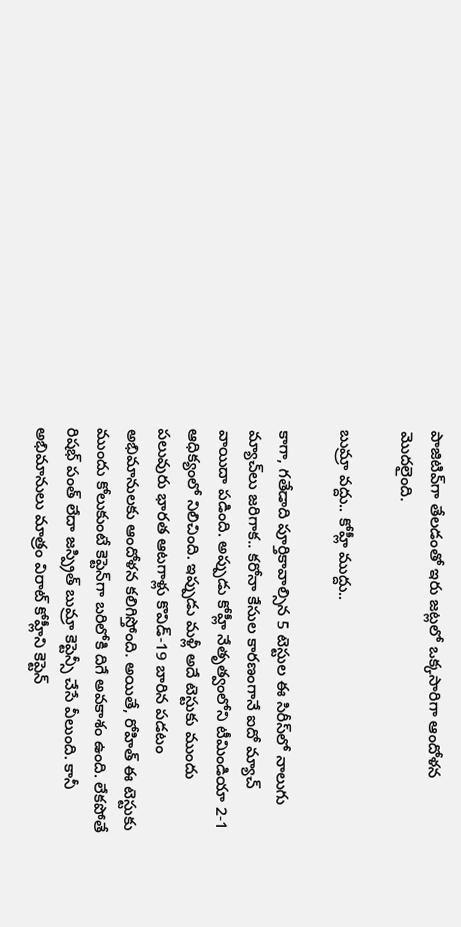పాజిటివ్‌గా తేలడంతో ఇరు జట్లలో ఒక్కసారిగా ఆందోళన మొదలైంది.

బుమ్రా వద్దు.. కోహ్లీ ముద్దు..

కాగా, గతేడాది పూర్తికావాల్సిన 5 టెస్టుల ఈ సిరీస్‌లో నాలుగు మ్యాచ్‌లు జరిగాక.. కరోనా కేసుల కారణంగానే ఐదో మ్యాచ్‌ వాయిదా పడింది. అప్పుడు కోహ్లీ నేతృత్వంలోని టీమిండియా 2-1 ఆధిక్యంలో నిలిచింది. ఇప్పుడు మళ్లీ అదే టెస్టుకు ముందు పలువురు భారత ఆటగాళ్లు కొవిడ్‌-19 బారిన పడటం అభిమానులకు ఆందోళన కలిగిస్తోంది. అయితే, రోహిత్‌ ఈ టెస్టుకు ముందు కోలుకుంటే కెప్టెన్‌గా బరిలోకి దిగే అవకాశం ఉంది. లేకపోతే రిషభ్‌ పంత్‌ లేదా జస్ప్రిత్‌ బుమ్రా కెప్టెన్సీ చేసే వీలుంది. కానీ అభిమానులు మాత్రం విరాట్ కోహ్లీని కెప్టెన్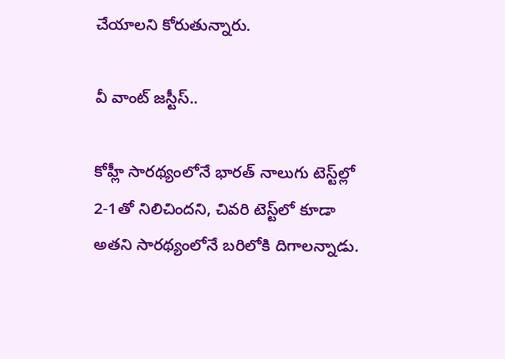చేయాలని కోరుతున్నారు.

వీ వాంట్ జస్టీస్..

కోహ్లీ సారథ్యంలోనే భారత్ నాలుగు టెస్ట్‌ల్లో 2-1తో నిలిచిందని, చివరి టెస్ట్‌లో కూడా అతని సారథ్యంలోనే బరిలోకి దిగాలన్నాడు.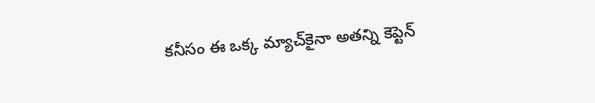కనీసం ఈ ఒక్క మ్యాచ్‌కైనా అతన్ని కెప్టెన్‌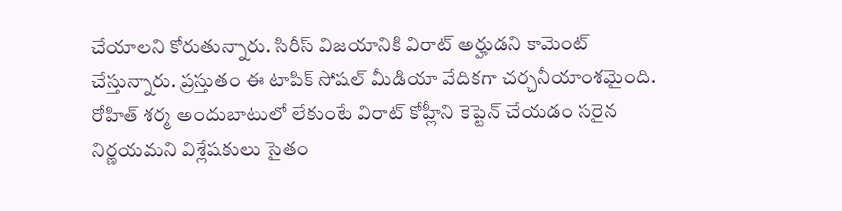చేయాలని కోరుతున్నారు. సిరీస్ విజయానికి విరాట్ అర్హుడని కామెంట్ చేస్తున్నారు. ప్రస్తుతం ఈ టాపిక్ సోషల్ మీడియా వేదికగా చర్చనీయాంశమైంది. రోహిత్ శర్మ అందుబాటులో లేకుంటే విరాట్ కోహ్లీని కెప్టెన్ చేయడం సరైన నిర్ణయమని విశ్లేషకులు సైతం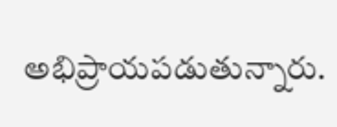అభిప్రాయపడుతున్నారు.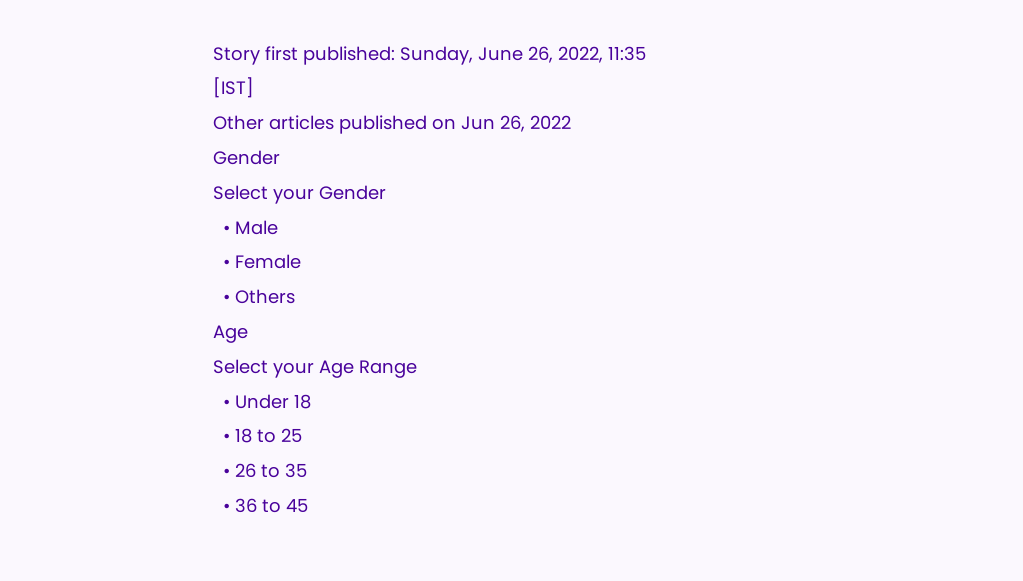Story first published: Sunday, June 26, 2022, 11:35 [IST]
Other articles published on Jun 26, 2022
Gender
Select your Gender
  • Male
  • Female
  • Others
Age
Select your Age Range
  • Under 18
  • 18 to 25
  • 26 to 35
  • 36 to 45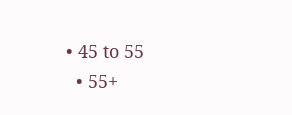• 45 to 55
  • 55+